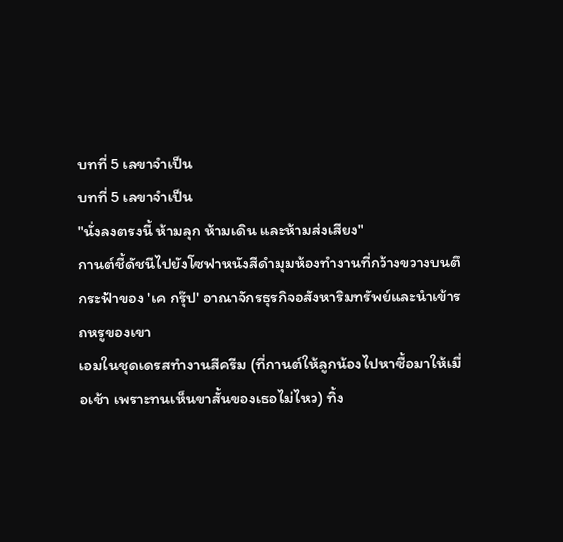บทที่ 5 เลขาจำเป็น
บทที่ 5 เลขาจำเป็น
"นั่งลงตรงนี้ ห้ามลุก ห้ามเดิน และห้ามส่งเสียง"
กานต์ชี้ดัชนีไปยังโซฟาหนังสีดำมุมห้องทำงานที่กว้างขวางบนตึกระฟ้าของ 'เค กรุ๊ป' อาณาจักรธุรกิจอสังหาริมทรัพย์และนำเข้ารถหรูของเขา
เอมในชุดเดรสทำงานสีครีม (ที่กานต์ให้ลูกน้องไปหาซื้อมาให้เมื่อเช้า เพราะทนเห็นขาสั้นของเธอไม่ไหว) ทิ้ง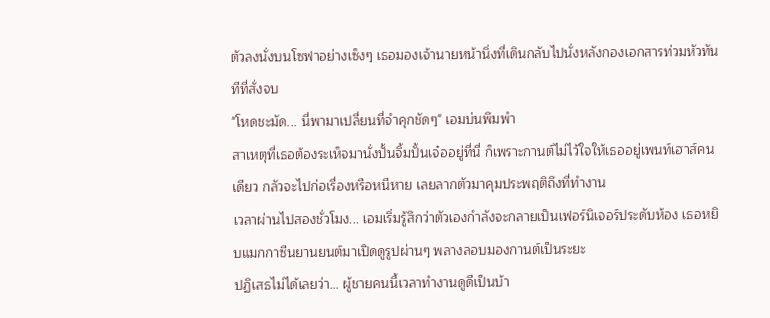ตัวลงนั่งบนโซฟาอย่างเซ็งๆ เธอมองเจ้านายหน้านิ่งที่เดินกลับไปนั่งหลังกองเอกสารท่วมหัวทันทีที่สั่งจบ
"โหดชะมัด... นี่พามาเปลี่ยนที่จำคุกชัดๆ" เอมบ่นพึมพำ
สาเหตุที่เธอต้องระเห็จมานั่งปั้นจิ้มปั้นเจ๋ออยู่ที่นี่ ก็เพราะกานต์ไม่ไว้ใจให้เธออยู่เพนท์เฮาส์คนเดียว กลัวจะไปก่อเรื่องหรือหนีหาย เลยลากตัวมาคุมประพฤติถึงที่ทำงาน
เวลาผ่านไปสองชั่วโมง... เอมเริ่มรู้สึกว่าตัวเองกำลังจะกลายเป็นเฟอร์นิเจอร์ประดับห้อง เธอหยิบแมกกาซีนยานยนต์มาเปิดดูรูปผ่านๆ พลางลอบมองกานต์เป็นระยะ
ปฏิเสธไม่ได้เลยว่า... ผู้ชายคนนี้เวลาทำงานดูดีเป็นบ้า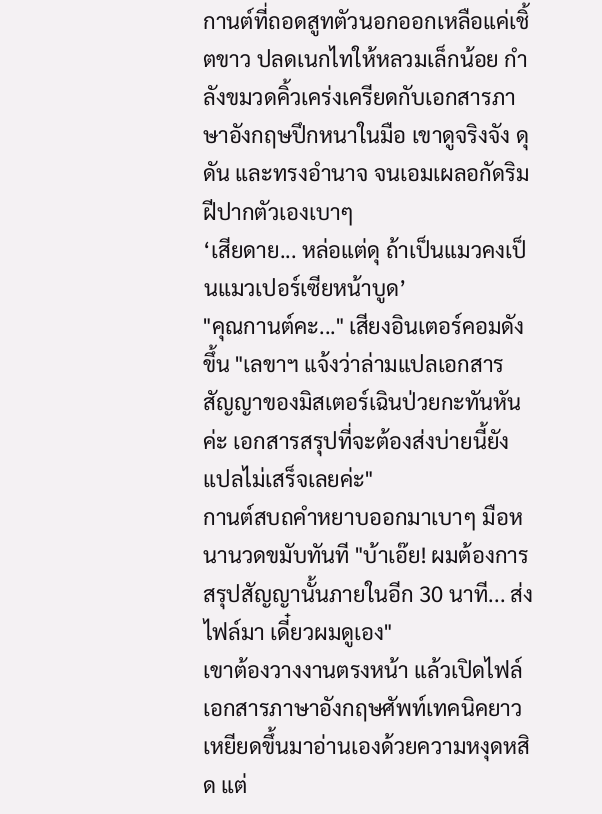กานต์ที่ถอดสูทตัวนอกออกเหลือแค่เชิ้ตขาว ปลดเนกไทให้หลวมเล็กน้อย กำลังขมวดคิ้วเคร่งเครียดกับเอกสารภาษาอังกฤษปึกหนาในมือ เขาดูจริงจัง ดุดัน และทรงอำนาจ จนเอมเผลอกัดริมฝีปากตัวเองเบาๆ
‘เสียดาย... หล่อแต่ดุ ถ้าเป็นแมวคงเป็นแมวเปอร์เซียหน้าบูด’
"คุณกานต์คะ..." เสียงอินเตอร์คอมดังขึ้น "เลขาฯ แจ้งว่าล่ามแปลเอกสารสัญญาของมิสเตอร์เฉินป่วยกะทันหันค่ะ เอกสารสรุปที่จะต้องส่งบ่ายนี้ยังแปลไม่เสร็จเลยค่ะ"
กานต์สบถคำหยาบออกมาเบาๆ มือหนานวดขมับทันที "บ้าเอ๊ย! ผมต้องการสรุปสัญญานั้นภายในอีก 30 นาที... ส่งไฟล์มา เดี๋ยวผมดูเอง"
เขาต้องวางงานตรงหน้า แล้วเปิดไฟล์เอกสารภาษาอังกฤษศัพท์เทคนิคยาวเหยียดขึ้นมาอ่านเองด้วยความหงุดหสิด แต่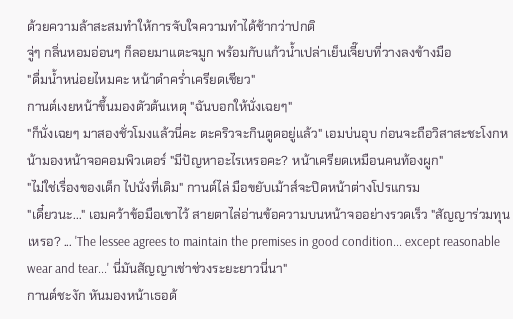ด้วยความล้าสะสมทำให้การจับใจความทำได้ช้ากว่าปกติ
จู่ๆ กลิ่นหอมอ่อนๆ ก็ลอยมาแตะจมูก พร้อมกับแก้วน้ำเปล่าเย็นเจี๊ยบที่วางลงข้างมือ
"ดื่มน้ำหน่อยไหมคะ หน้าดำคร่ำเครียดเชียว"
กานต์เงยหน้าขึ้นมองตัวต้นเหตุ "ฉันบอกให้นั่งเฉยๆ"
"ก็นั่งเฉยๆ มาสองชั่วโมงแล้วนี่คะ ตะคริวจะกินตูดอยู่แล้ว" เอมบ่นอุบ ก่อนจะถือวิสาสะชะโงกหน้ามองหน้าจอคอมพิวเตอร์ "มีปัญหาอะไรเหรอคะ? หน้าเครียดเหมือนคนท้องผูก"
"ไม่ใช่เรื่องของเด็ก ไปนั่งที่เดิม" กานต์ไล่ มือขยับเม้าส์จะปิดหน้าต่างโปรแกรม
"เดี๋ยวนะ..." เอมคว้าข้อมือเขาไว้ สายตาไล่อ่านข้อความบนหน้าจออย่างรวดเร็ว "สัญญาร่วมทุนเหรอ? ... 'The lessee agrees to maintain the premises in good condition... except reasonable wear and tear...' นี่มันสัญญาเช่าช่วงระยะยาวนี่นา"
กานต์ชะงัก หันมองหน้าเธอด้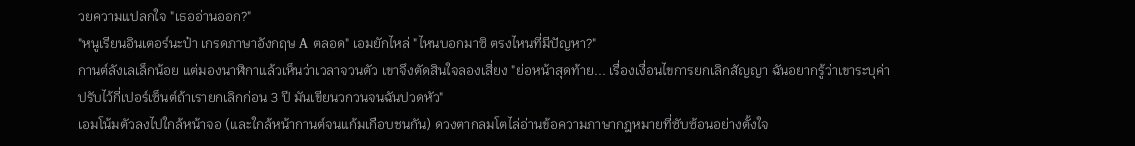วยความแปลกใจ "เธออ่านออก?"
"หนูเรียนอินเตอร์นะป๋า เกรดภาษาอังกฤษ A ตลอด" เอมยักไหล่ "ไหนบอกมาซิ ตรงไหนที่มีปัญหา?"
กานต์ลังเลเล็กน้อย แต่มองนาฬิกาแล้วเห็นว่าเวลาจวนตัว เขาจึงตัดสินใจลองเสี่ยง "ย่อหน้าสุดท้าย... เรื่องเงื่อนไขการยกเลิกสัญญา ฉันอยากรู้ว่าเขาระบุค่าปรับไว้กี่เปอร์เซ็นต์ถ้าเรายกเลิกก่อน 3 ปี มันเขียนวกวนจนฉันปวดหัว"
เอมโน้มตัวลงไปใกล้หน้าจอ (และใกล้หน้ากานต์จนแก้มเกือบชนกัน) ดวงตากลมโตไล่อ่านข้อความภาษากฎหมายที่ซับซ้อนอย่างตั้งใจ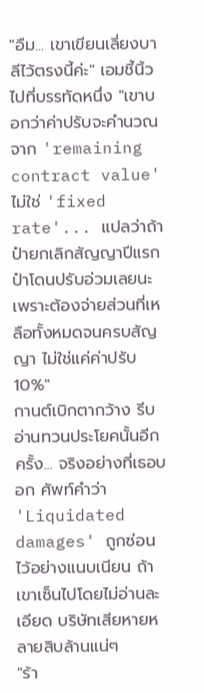"อืม... เขาเขียนเลี่ยงบาลีไว้ตรงนี้ค่ะ" เอมชี้นิ้วไปที่บรรทัดหนึ่ง "เขาบอกว่าค่าปรับจะคำนวณจาก 'remaining contract value' ไม่ใช่ 'fixed rate'... แปลว่าถ้าป๋ายกเลิกสัญญาปีแรก ป๋าโดนปรับอ่วมเลยนะ เพราะต้องจ่ายส่วนที่เหลือทั้งหมดจนครบสัญญา ไม่ใช่แค่ค่าปรับ 10%"
กานต์เบิกตากว้าง รีบอ่านทวนประโยคนั้นอีกครั้ง... จริงอย่างที่เธอบอก ศัพท์คำว่า 'Liquidated damages' ถูกซ่อนไว้อย่างแนบเนียน ถ้าเขาเซ็นไปโดยไม่อ่านละเอียด บริษัทเสียหายหลายสิบล้านแน่ๆ
"ร้า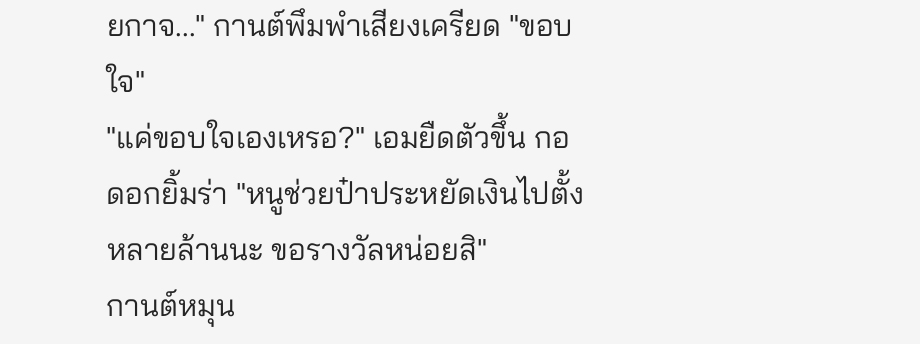ยกาจ..." กานต์พึมพำเสียงเครียด "ขอบใจ"
"แค่ขอบใจเองเหรอ?" เอมยืดตัวขึ้น กอดอกยิ้มร่า "หนูช่วยป๋าประหยัดเงินไปตั้งหลายล้านนะ ขอรางวัลหน่อยสิ"
กานต์หมุน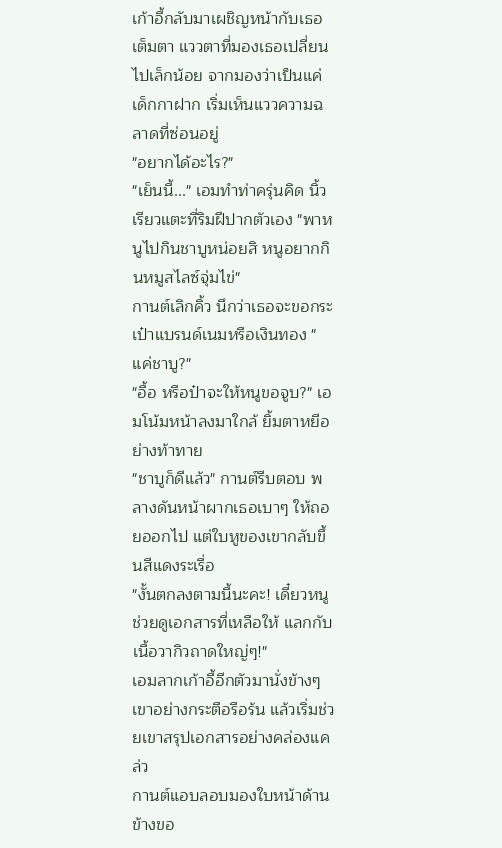เก้าอี้กลับมาเผชิญหน้ากับเธอ เต็มตา แววตาที่มองเธอเปลี่ยนไปเล็กน้อย จากมองว่าเป็นแค่เด็กกาฝาก เริ่มเห็นแววความฉลาดที่ซ่อนอยู่
"อยากได้อะไร?"
"เย็นนี้..." เอมทำท่าครุ่นคิด นิ้วเรียวแตะที่ริมฝีปากตัวเอง "พาหนูไปกินชาบูหน่อยสิ หนูอยากกินหมูสไลซ์จุ่มไข่"
กานต์เลิกคิ้ว นึกว่าเธอจะขอกระเป๋าแบรนด์เนมหรือเงินทอง "แค่ชาบู?"
"อื้อ หรือป๋าจะให้หนูขอจูบ?" เอมโน้มหน้าลงมาใกล้ ยิ้มตาหยีอย่างท้าทาย
"ชาบูก็ดีแล้ว" กานต์รีบตอบ พลางดันหน้าผากเธอเบาๆ ให้ถอยออกไป แต่ใบหูของเขากลับขึ้นสีแดงระเรื่อ
"งั้นตกลงตามนี้นะคะ! เดี๋ยวหนูช่วยดูเอกสารที่เหลือให้ แลกกับเนื้อวากิวถาดใหญ่ๆ!"
เอมลากเก้าอี้อีกตัวมานั่งข้างๆ เขาอย่างกระตือรือร้น แล้วเริ่มช่วยเขาสรุปเอกสารอย่างคล่องแคล่ว
กานต์แอบลอบมองใบหน้าด้านข้างขอ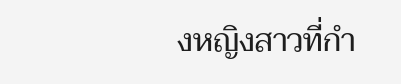งหญิงสาวที่กำ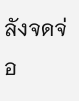ลังจดจ่อ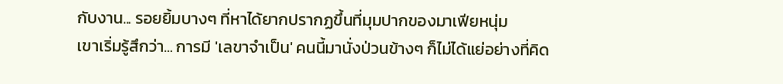กับงาน... รอยยิ้มบางๆ ที่หาได้ยากปรากฏขึ้นที่มุมปากของมาเฟียหนุ่ม
เขาเริ่มรู้สึกว่า... การมี 'เลขาจำเป็น' คนนี้มานั่งป่วนข้างๆ ก็ไม่ได้แย่อย่างที่คิด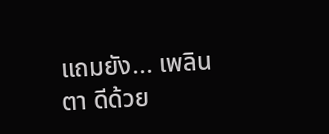แถมยัง... เพลินตา ดีด้วย